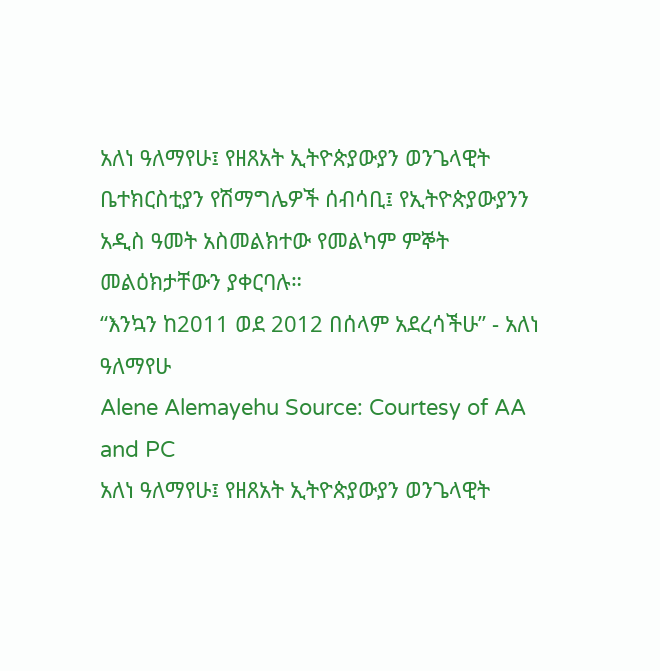አለነ ዓለማየሁ፤ የዘጸአት ኢትዮጵያውያን ወንጌላዊት ቤተክርስቲያን የሽማግሌዎች ሰብሳቢ፤ የኢትዮጵያውያንን አዲስ ዓመት አስመልክተው የመልካም ምኞት መልዕክታቸውን ያቀርባሉ።
“እንኳን ከ2011 ወደ 2012 በሰላም አደረሳችሁ” - አለነ ዓለማየሁ
Alene Alemayehu Source: Courtesy of AA and PC
አለነ ዓለማየሁ፤ የዘጸአት ኢትዮጵያውያን ወንጌላዊት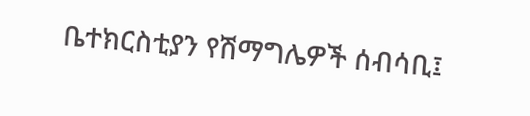ቤተክርስቲያን የሽማግሌዎች ሰብሳቢ፤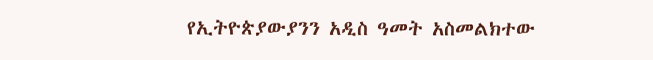የኢትዮጵያውያንን አዲስ ዓመት አስመልክተው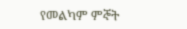የመልካም ምኞት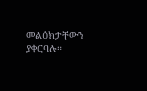መልዕክታቸውን ያቀርባሉ።